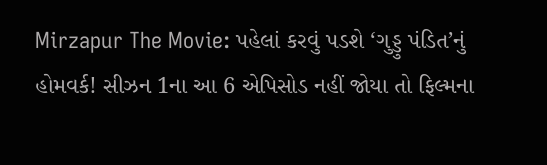Mirzapur The Movie: પહેલાં કરવું પડશે ‘ગુડ્ડુ પંડિત’નું હોમવર્ક! સીઝન 1ના આ 6 એપિસોડ નહીં જોયા તો ફિલ્મના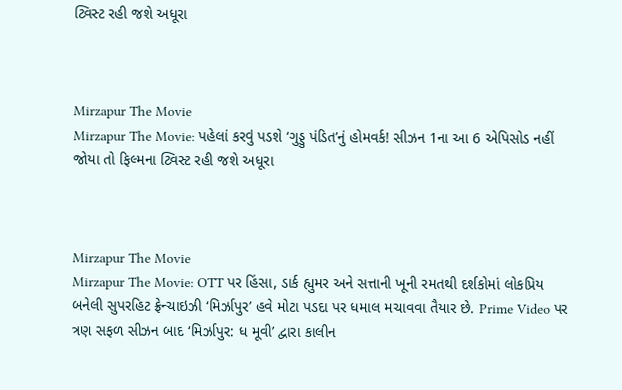ટ્વિસ્ટ રહી જશે અધૂરા



Mirzapur The Movie
Mirzapur The Movie: પહેલાં કરવું પડશે ‘ગુડ્ડુ પંડિત’નું હોમવર્ક! સીઝન 1ના આ 6 એપિસોડ નહીં જોયા તો ફિલ્મના ટ્વિસ્ટ રહી જશે અધૂરા



Mirzapur The Movie
Mirzapur The Movie: OTT પર હિંસા, ડાર્ક હ્યુમર અને સત્તાની ખૂની રમતથી દર્શકોમાં લોકપ્રિય બનેલી સુપરહિટ ફ્રેન્ચાઇઝી ‘મિર્ઝાપુર’ હવે મોટા પડદા પર ધમાલ મચાવવા તૈયાર છે. Prime Video પર ત્રણ સફળ સીઝન બાદ ‘મિર્ઝાપુર: ધ મૂવી’ દ્વારા કાલીન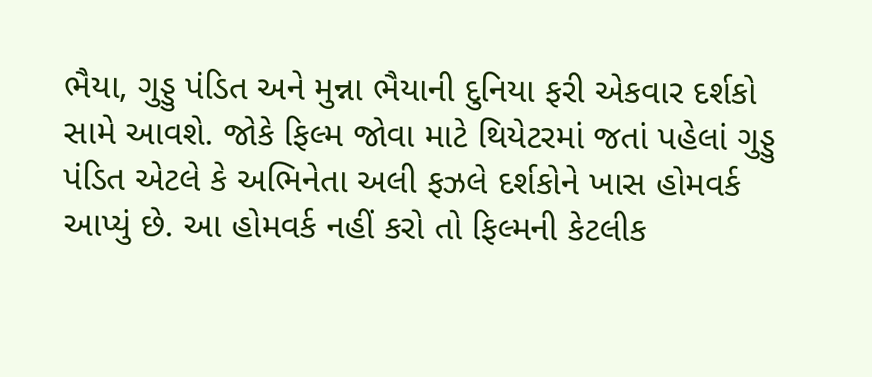ભૈયા, ગુડ્ડુ પંડિત અને મુન્ના ભૈયાની દુનિયા ફરી એકવાર દર્શકો સામે આવશે. જોકે ફિલ્મ જોવા માટે થિયેટરમાં જતાં પહેલાં ગુડ્ડુ પંડિત એટલે કે અભિનેતા અલી ફઝલે દર્શકોને ખાસ હોમવર્ક આપ્યું છે. આ હોમવર્ક નહીં કરો તો ફિલ્મની કેટલીક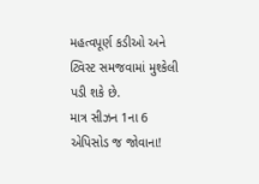મહત્વપૂર્ણ કડીઓ અને ટ્વિસ્ટ સમજવામાં મુશ્કેલી પડી શકે છે.
માત્ર સીઝન 1ના 6 એપિસોડ જ જોવાના!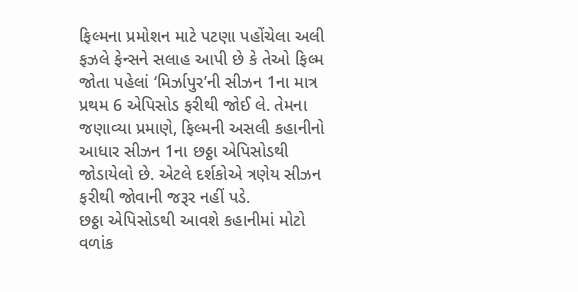ફિલ્મના પ્રમોશન માટે પટણા પહોંચેલા અલી ફઝલે ફેન્સને સલાહ આપી છે કે તેઓ ફિલ્મ જોતા પહેલાં ‘મિર્ઝાપુર’ની સીઝન 1ના માત્ર પ્રથમ 6 એપિસોડ ફરીથી જોઈ લે. તેમના જણાવ્યા પ્રમાણે, ફિલ્મની અસલી કહાનીનો આધાર સીઝન 1ના છઠ્ઠા એપિસોડથી જોડાયેલો છે. એટલે દર્શકોએ ત્રણેય સીઝન ફરીથી જોવાની જરૂર નહીં પડે.
છઠ્ઠા એપિસોડથી આવશે કહાનીમાં મોટો વળાંક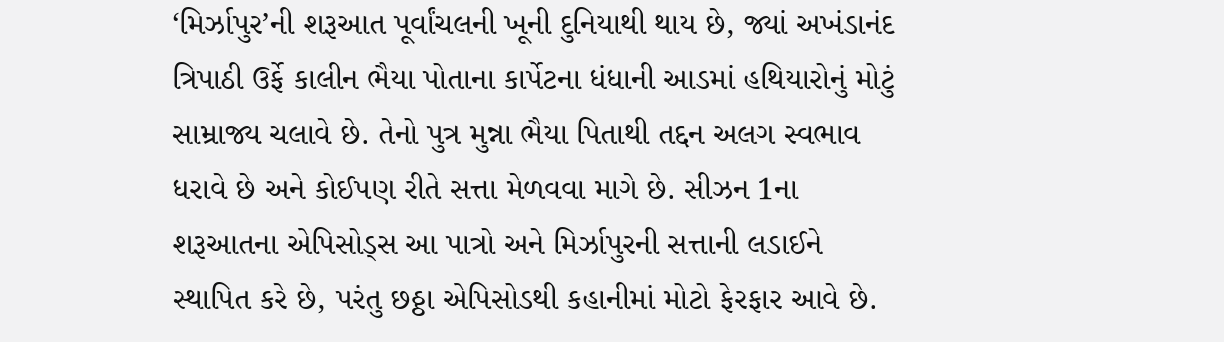‘મિર્ઝાપુર’ની શરૂઆત પૂર્વાંચલની ખૂની દુનિયાથી થાય છે, જ્યાં અખંડાનંદ ત્રિપાઠી ઉર્ફે કાલીન ભૈયા પોતાના કાર્પેટના ધંધાની આડમાં હથિયારોનું મોટું સામ્રાજ્ય ચલાવે છે. તેનો પુત્ર મુન્ના ભૈયા પિતાથી તદ્દન અલગ સ્વભાવ ધરાવે છે અને કોઈપણ રીતે સત્તા મેળવવા માગે છે. સીઝન 1ના શરૂઆતના એપિસોડ્સ આ પાત્રો અને મિર્ઝાપુરની સત્તાની લડાઈને સ્થાપિત કરે છે, પરંતુ છઠ્ઠા એપિસોડથી કહાનીમાં મોટો ફેરફાર આવે છે.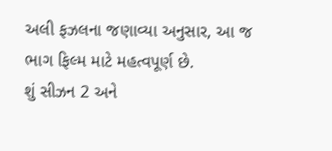અલી ફઝલના જણાવ્યા અનુસાર, આ જ ભાગ ફિલ્મ માટે મહત્વપૂર્ણ છે.
શું સીઝન 2 અને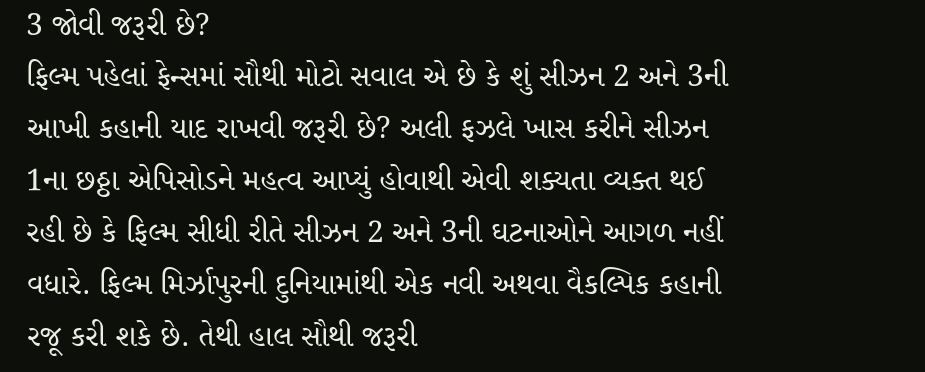3 જોવી જરૂરી છે?
ફિલ્મ પહેલાં ફેન્સમાં સૌથી મોટો સવાલ એ છે કે શું સીઝન 2 અને 3ની આખી કહાની યાદ રાખવી જરૂરી છે? અલી ફઝલે ખાસ કરીને સીઝન 1ના છઠ્ઠા એપિસોડને મહત્વ આપ્યું હોવાથી એવી શક્યતા વ્યક્ત થઈ રહી છે કે ફિલ્મ સીધી રીતે સીઝન 2 અને 3ની ઘટનાઓને આગળ નહીં વધારે. ફિલ્મ મિર્ઝાપુરની દુનિયામાંથી એક નવી અથવા વૈકલ્પિક કહાની રજૂ કરી શકે છે. તેથી હાલ સૌથી જરૂરી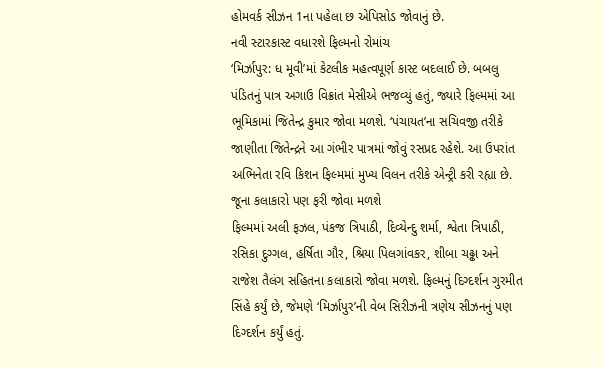હોમવર્ક સીઝન 1ના પહેલા છ એપિસોડ જોવાનું છે.
નવી સ્ટારકાસ્ટ વધારશે ફિલ્મનો રોમાંચ
‘મિર્ઝાપુર: ધ મૂવી’માં કેટલીક મહત્વપૂર્ણ કાસ્ટ બદલાઈ છે. બબલુ પંડિતનું પાત્ર અગાઉ વિક્રાંત મેસીએ ભજવ્યું હતું, જ્યારે ફિલ્મમાં આ ભૂમિકામાં જિતેન્દ્ર કુમાર જોવા મળશે. ‘પંચાયત’ના સચિવજી તરીકે જાણીતા જિતેન્દ્રને આ ગંભીર પાત્રમાં જોવું રસપ્રદ રહેશે. આ ઉપરાંત અભિનેતા રવિ કિશન ફિલ્મમાં મુખ્ય વિલન તરીકે એન્ટ્રી કરી રહ્યા છે.
જૂના કલાકારો પણ ફરી જોવા મળશે
ફિલ્મમાં અલી ફઝલ, પંકજ ત્રિપાઠી, દિવ્યેન્દુ શર્મા, શ્વેતા ત્રિપાઠી, રસિકા દુગ્ગલ, હર્ષિતા ગૌર, શ્રિયા પિલગાંવકર, શીબા ચઢ્ઢા અને રાજેશ તૈલંગ સહિતના કલાકારો જોવા મળશે. ફિલ્મનું દિગ્દર્શન ગુરમીત સિંહે કર્યું છે, જેમણે ‘મિર્ઝાપુર’ની વેબ સિરીઝની ત્રણેય સીઝનનું પણ દિગ્દર્શન કર્યું હતું.